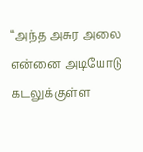“அந்த அசுர அலை என்னை அடியோடு கடலுக்குள்ள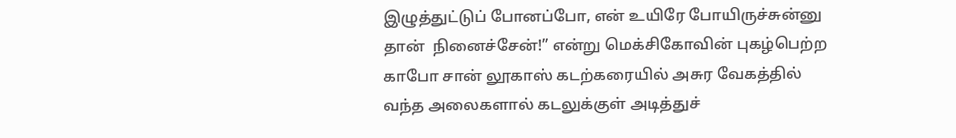இழுத்துட்டுப் போனப்போ, என் உயிரே போயிருச்சுன்னு தான்  நினைச்சேன்!” என்று மெக்சிகோவின் புகழ்பெற்ற காபோ சான் லூகாஸ் கடற்கரையில் அசுர வேகத்தில் வந்த அலைகளால் கடலுக்குள் அடித்துச்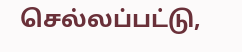செல்லப்பட்டு,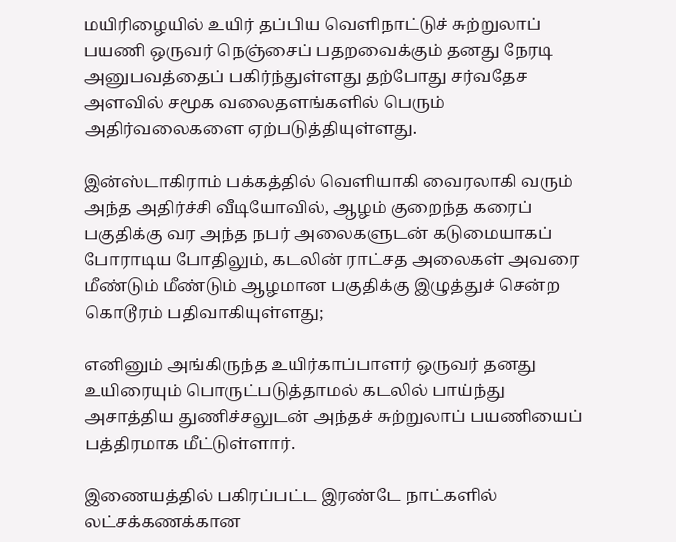மயிரிழையில் உயிர் தப்பிய வெளிநாட்டுச் சுற்றுலாப் பயணி ஒருவர் நெஞ்சைப் பதறவைக்கும் தனது நேரடி அனுபவத்தைப் பகிர்ந்துள்ளது தற்போது சர்வதேச அளவில் சமூக வலைதளங்களில் பெரும் அதிர்வலைகளை ஏற்படுத்தியுள்ளது.

இன்ஸ்டாகிராம் பக்கத்தில் வெளியாகி வைரலாகி வரும் அந்த அதிர்ச்சி வீடியோவில், ஆழம் குறைந்த கரைப் பகுதிக்கு வர அந்த நபர் அலைகளுடன் கடுமையாகப் போராடிய போதிலும், கடலின் ராட்சத அலைகள் அவரை மீண்டும் மீண்டும் ஆழமான பகுதிக்கு இழுத்துச் சென்ற கொடூரம் பதிவாகியுள்ளது;

எனினும் அங்கிருந்த உயிர்காப்பாளர் ஒருவர் தனது உயிரையும் பொருட்படுத்தாமல் கடலில் பாய்ந்து அசாத்திய துணிச்சலுடன் அந்தச் சுற்றுலாப் பயணியைப் பத்திரமாக மீட்டுள்ளார்.

இணையத்தில் பகிரப்பட்ட இரண்டே நாட்களில் லட்சக்கணக்கான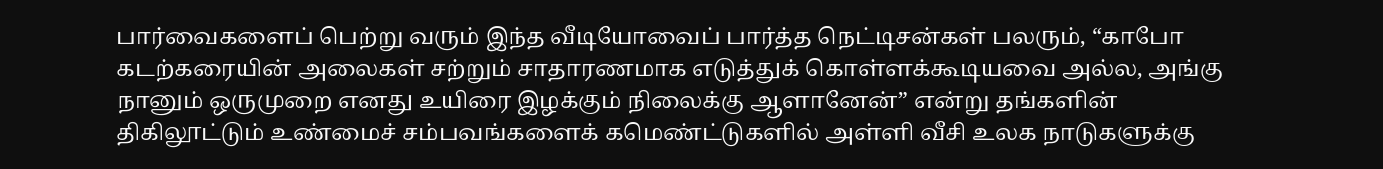பார்வைகளைப் பெற்று வரும் இந்த வீடியோவைப் பார்த்த நெட்டிசன்கள் பலரும், “காபோ கடற்கரையின் அலைகள் சற்றும் சாதாரணமாக எடுத்துக் கொள்ளக்கூடியவை அல்ல, அங்கு நானும் ஒருமுறை எனது உயிரை இழக்கும் நிலைக்கு ஆளானேன்” என்று தங்களின் திகிலூட்டும் உண்மைச் சம்பவங்களைக் கமெண்ட்டுகளில் அள்ளி வீசி உலக நாடுகளுக்கு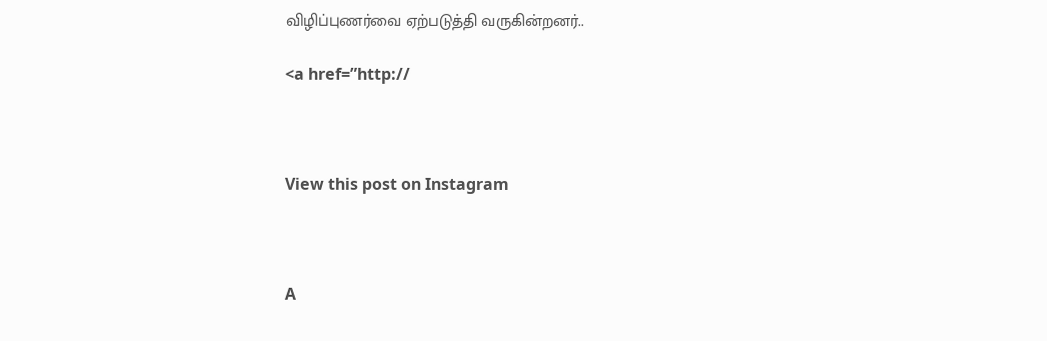விழிப்புணர்வை ஏற்படுத்தி வருகின்றனர்..

<a href=”http://



View this post on Instagram



A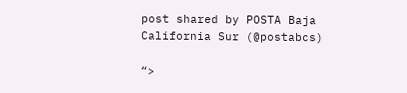post shared by POSTA Baja California Sur (@postabcs)

“>